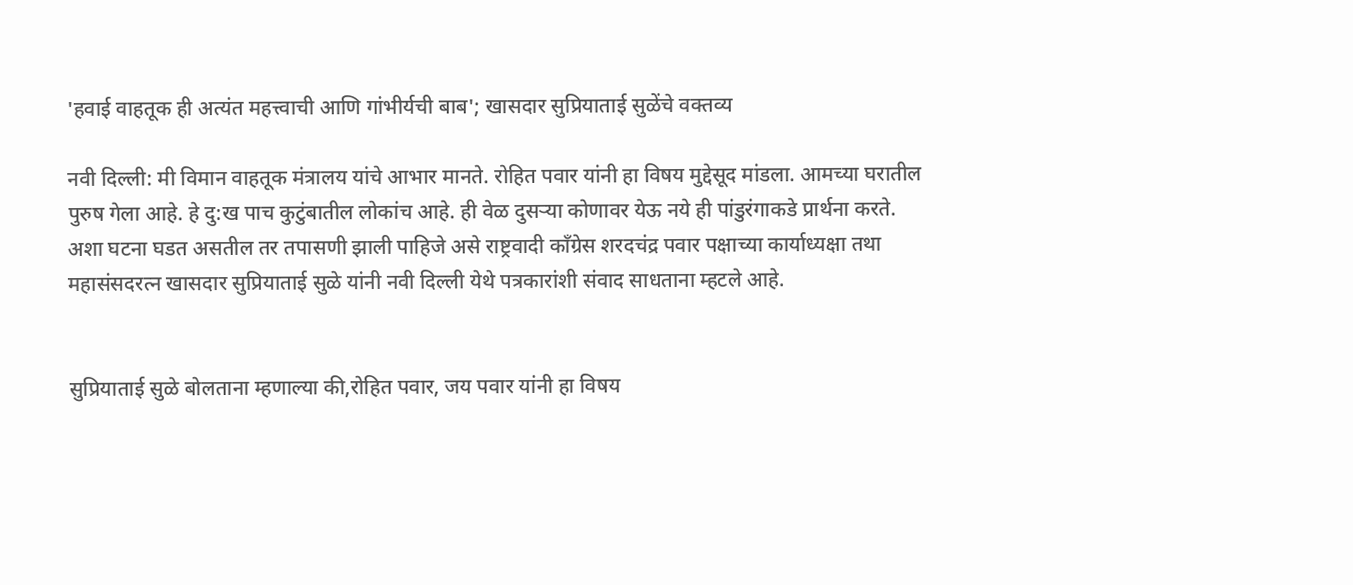'हवाई वाहतूक ही अत्यंत महत्त्वाची आणि गांभीर्यची बाब'; खासदार सुप्रियाताई सुळेंचे वक्तव्य

नवी दिल्ली: मी विमान वाहतूक मंत्रालय यांचे आभार मानते. रोहित पवार यांनी हा विषय मुद्देसूद मांडला. आमच्या घरातील पुरुष गेला आहे. हे दु:ख पाच कुटुंबातील लोकांच आहे. ही वेळ दुसर्‍या कोणावर येऊ नये ही पांडुरंगाकडे प्रार्थना करते. अशा घटना घडत असतील तर तपासणी झाली पाहिजे असे राष्ट्रवादी काँग्रेस शरदचंद्र पवार पक्षाच्या कार्याध्यक्षा तथा महासंसदरत्न खासदार सुप्रियाताई सुळे यांनी नवी दिल्ली येथे पत्रकारांशी संवाद साधताना म्हटले आहे.


सुप्रियाताई सुळे बोलताना म्हणाल्या की,रोहित पवार, जय पवार यांनी हा विषय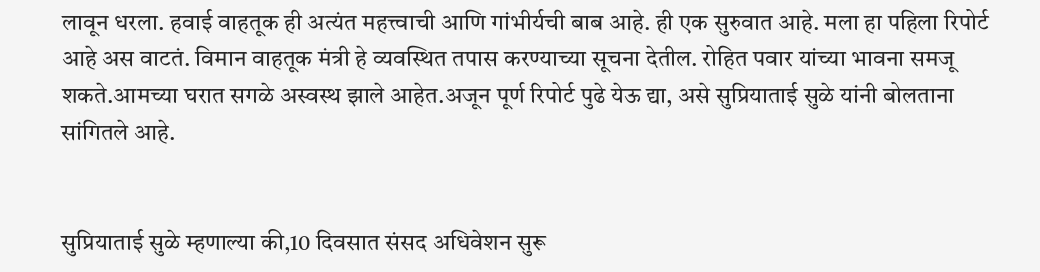लावून धरला. हवाई वाहतूक ही अत्यंत महत्त्वाची आणि गांभीर्यची बाब आहे. ही एक सुरुवात आहे. मला हा पहिला रिपोर्ट आहे अस वाटतं. विमान वाहतूक मंत्री हे व्यवस्थित तपास करण्याच्या सूचना देतील. रोहित पवार यांच्या भावना समजू शकते.आमच्या घरात सगळे अस्वस्थ झाले आहेत.अजून पूर्ण रिपोर्ट पुढे येऊ द्या, असे सुप्रियाताई सुळे यांनी बोलताना सांगितले आहे.


सुप्रियाताई सुळे म्हणाल्या की,10 दिवसात संसद अधिवेशन सुरू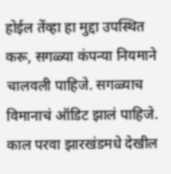होईल तेंव्हा हा मुद्दा उपस्थित करू, सगळ्या कंपन्या नियमाने चालवली पाहिजे. सगळ्याच विमानाचं ऑडिट झालं पाहिजे. काल परवा झारखंडमधे देखील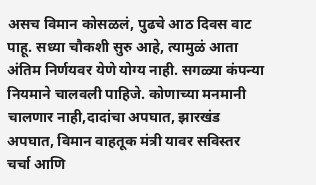असच विमान कोसळलं, पुढचे आठ दिवस वाट पाहू. सध्या चौकशी सुरु आहे, त्यामुळं आता अंतिम निर्णयवर येणे योग्य नाही. सगळ्या कंपन्या नियमाने चालवली पाहिजे. कोणाच्या मनमानी चालणार नाही,दादांचा अपघात, झारखंड अपघात, विमान वाहतूक मंत्री यावर सविस्तर चर्चा आणि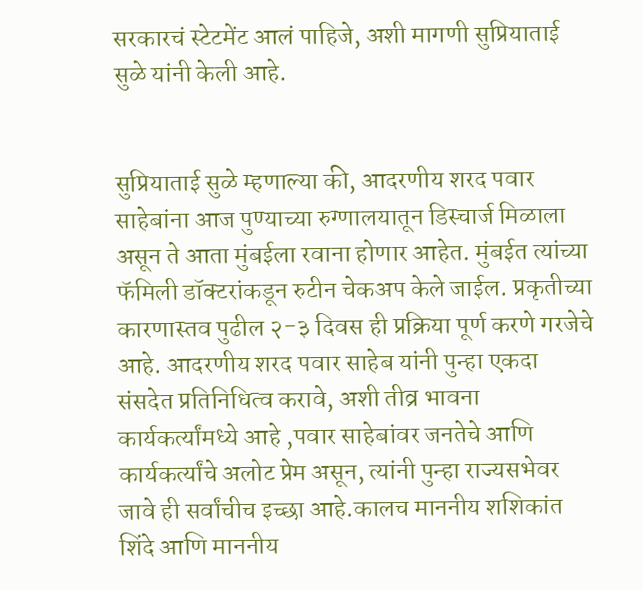सरकारचं स्टेटमेंट आलं पाहिजे, अशी मागणी सुप्रियाताई सुळे यांनी केली आहे.


सुप्रियाताई सुळे म्हणाल्या की, आदरणीय शरद पवार साहेबांना आज पुण्याच्या रुग्णालयातून डिस्चार्ज मिळाला असून ते आता मुंबईला रवाना होणार आहेत. मुंबईत त्यांच्या फॅमिली डॉक्टरांकडून रुटीन चेकअप केले जाईल. प्रकृतीच्या कारणास्तव पुढील २-३ दिवस ही प्रक्रिया पूर्ण करणे गरजेचे आहे. आदरणीय शरद पवार साहेब यांनी पुन्हा एकदा संसदेत प्रतिनिधित्व करावे, अशी तीव्र भावना कार्यकर्त्यांमध्ये आहे ,पवार साहेबांवर जनतेचे आणि कार्यकर्त्यांचे अलोट प्रेम असून, त्यांनी पुन्हा राज्यसभेवर जावे ही सर्वांचीच इच्छा आहे.कालच माननीय शशिकांत शिंदे आणि माननीय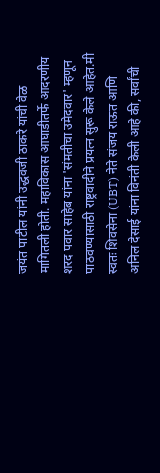जयंत पाटील यांनी उद्धवजी ठाकरे यांची वेळ मागितली होती. महाविकास आघाडीतर्फे आदरणीय शरद पवार साहेब यांना 'संमतीचा उमेदवार' म्हणून पाठवण्यासाठी राष्ट्रवादीने प्रयत्न सुरू केले आहेत.मी स्वतः शिवसेना (UBT) नेते संजय राऊत आणि अनिल देसाई यांना विनंती केली आहे की, सर्वांची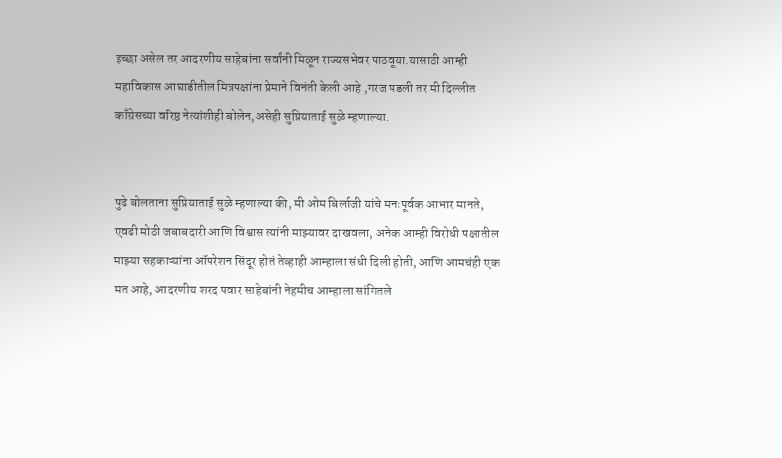इच्छा असेल तर आदरणीय साहेबांना सर्वांनी मिळून राज्यसभेवर पाठवूया.यासाठी आम्ही महाविकास आघाडीतील मित्रपक्षांना प्रेमाने विनंती केली आहे ,गरज पडली तर मी दिल्लीत काँग्रेसच्या वरिष्ठ नेत्यांशीही बोलेन,असेही सुप्रियाताई सुळे म्हणाल्या.


पुढे बोलताना सुप्रियाताई सुळे म्हणाल्या की, मी ओम बिर्लाजी यांचे मनःपूर्वक आभार मानते, एवढी मोठी जबाबदारी आणि विश्वास त्यांनी माझ्यावर दाखवला, अनेक आम्ही विरोधी पक्षातील माझ्या सहकाऱ्यांना ऑपरेशन सिंदूर होतं तेव्हाही आम्हाला संधी दिली होती, आणि आमचंही एक मत आहे, आदरणीय शरद पवार साहेबांनी नेहमीच आम्हाला सांगितले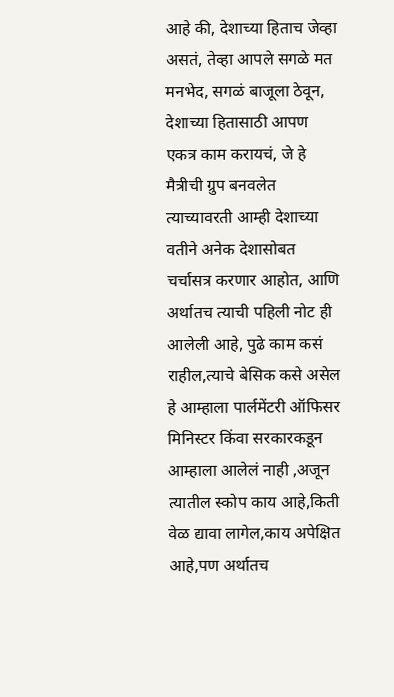आहे की, देशाच्या हिताच जेव्हा असतं, तेव्हा आपले सगळे मत मनभेद, सगळं बाजूला ठेवून, देशाच्या हितासाठी आपण एकत्र काम करायचं, जे हे मैत्रीची ग्रुप बनवलेत त्याच्यावरती आम्ही देशाच्या वतीने अनेक देशासोबत चर्चासत्र करणार आहोत, आणि अर्थातच त्याची पहिली नोट ही आलेली आहे, पुढे काम कसं राहील,त्याचे बेसिक कसे असेल हे आम्हाला पार्लमेंटरी ऑफिसर मिनिस्टर किंवा सरकारकडून आम्हाला आलेलं नाही ,अजून त्यातील स्कोप काय आहे,किती वेळ द्यावा लागेल,काय अपेक्षित आहे,पण अर्थातच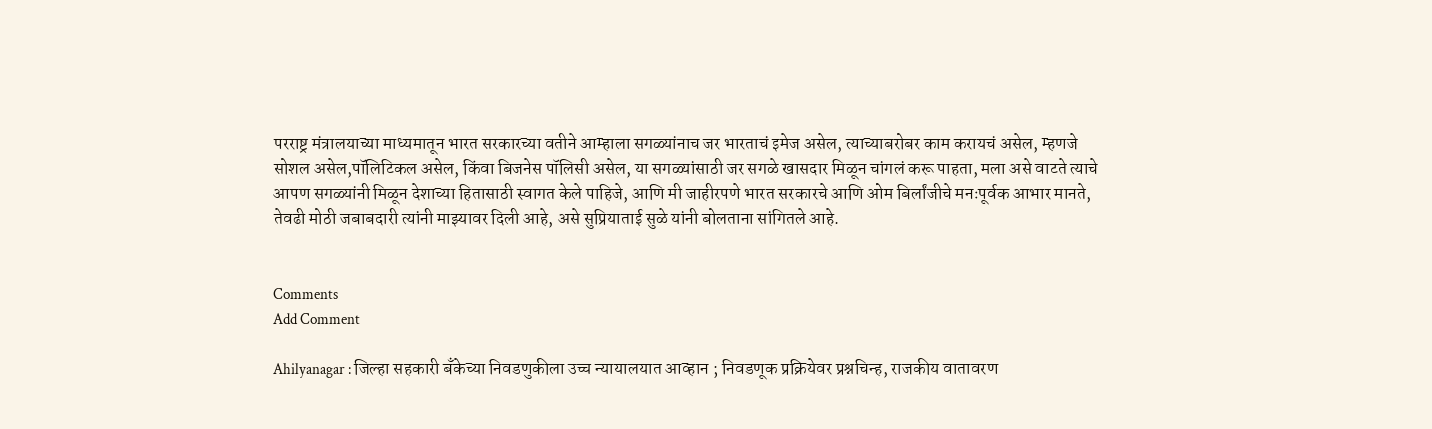परराष्ट्र मंत्रालयाच्या माध्यमातून भारत सरकारच्या वतीने आम्हाला सगळ्यांनाच जर भारताचं इमेज असेल, त्याच्याबरोबर काम करायचं असेल, म्हणजे सोशल असेल,पॉलिटिकल असेल, किंवा बिजनेस पॉलिसी असेल, या सगळ्यांसाठी जर सगळे खासदार मिळून चांगलं करू पाहता, मला असे वाटते त्याचे आपण सगळ्यांनी मिळून देशाच्या हितासाठी स्वागत केले पाहिजे, आणि मी जाहीरपणे भारत सरकारचे आणि ओम बिर्लांजीचे मनःपूर्वक आभार मानते, तेवढी मोठी जबाबदारी त्यांनी माझ्यावर दिली आहे, असे सुप्रियाताई सुळे यांनी बोलताना सांगितले आहे.


Comments
Add Comment

Ahilyanagar : जिल्हा सहकारी बँकेच्या निवडणुकीला उच्च न्यायालयात आव्हान ; निवडणूक प्रक्रियेवर प्रश्नचिन्ह, राजकीय वातावरण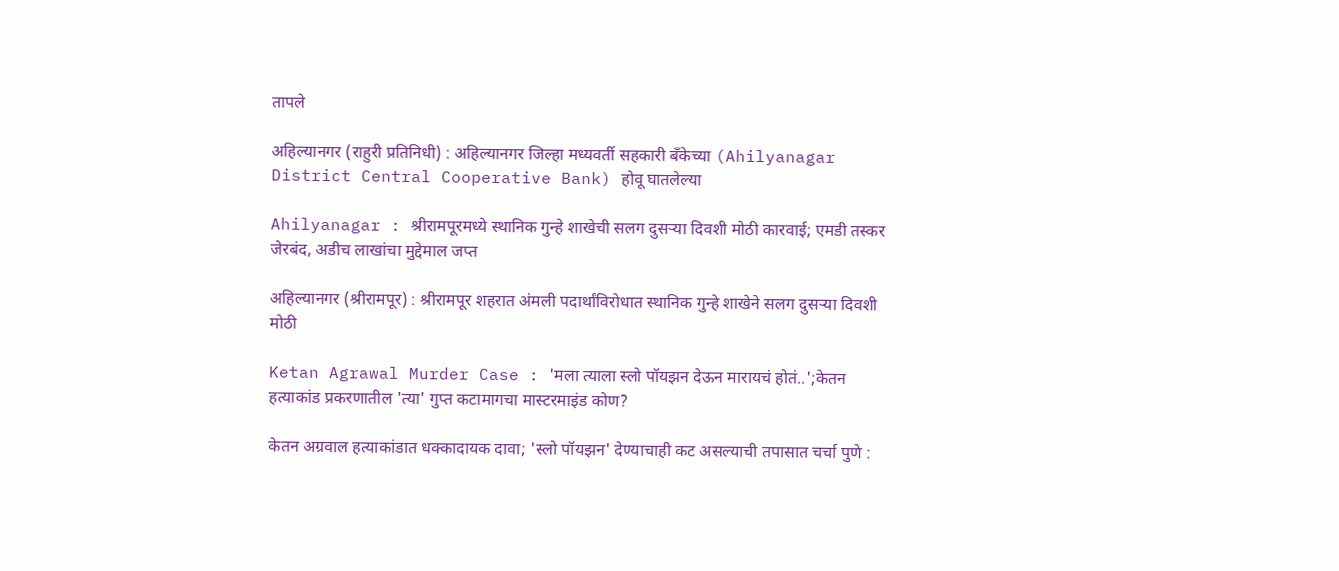तापले

अहिल्यानगर (राहुरी प्रतिनिधी) : अहिल्यानगर जिल्हा मध्यवर्ती सहकारी बँकेच्या (Ahilyanagar District Central Cooperative Bank) होवू घातलेल्या

Ahilyanagar : श्रीरामपूरमध्ये स्थानिक गुन्हे शाखेची सलग दुसऱ्या दिवशी मोठी कारवाई; एमडी तस्कर जेरबंद, अडीच लाखांचा मुद्देमाल जप्त

अहिल्यानगर (श्रीरामपूर) : श्रीरामपूर शहरात अंमली पदार्थांविरोधात स्थानिक गुन्हे शाखेने सलग दुसऱ्या दिवशी मोठी

Ketan Agrawal Murder Case : 'मला त्याला स्लो पॉयझन देऊन मारायचं होतं..';केतन हत्याकांड प्रकरणातील 'त्या' गुप्त कटामागचा मास्टरमाइंड कोण?

केतन अग्रवाल हत्याकांडात धक्कादायक दावा; 'स्लो पॉयझन' देण्याचाही कट असल्याची तपासात चर्चा पुणे :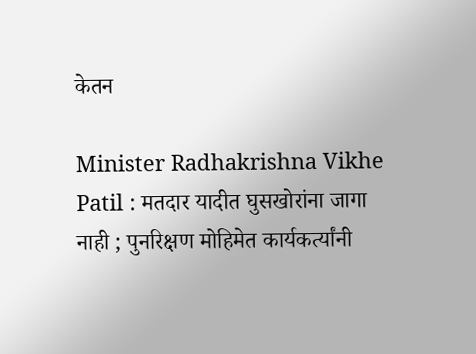केतन

Minister Radhakrishna Vikhe Patil : मतदार यादीत घुसखोरांना जागा नाही ; पुनरिक्षण मोहिमेत कार्यकर्त्यांनी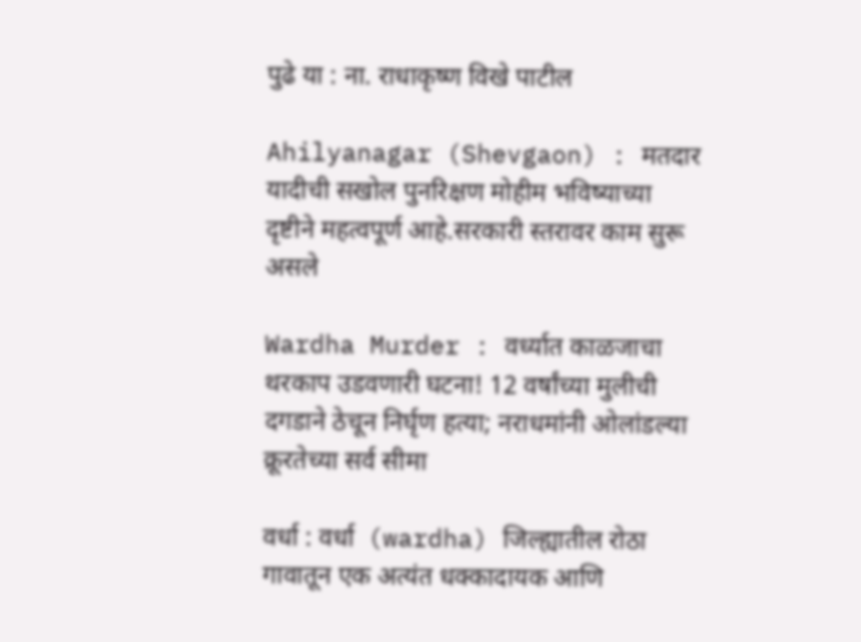पुढे या : ना. राधाकृष्ण विखे पाटील

Ahilyanagar (Shevgaon) : मतदार यादीची सखोल पुनरिक्षण मोहीम भविष्याच्या दृष्टीने महत्वपूर्ण आहे.सरकारी स्तरावर काम सुरू असले

Wardha Murder : वर्ध्यात काळजाचा थरकाप उडवणारी घटना! 12 वर्षांच्या मुलीची दगडाने ठेचून निर्घृण हत्या; नराधमांनी ओलांडल्या क्रूरतेच्या सर्व सीमा

वर्धा : वर्धा  (wardha) जिल्ह्यातील रोठा गावातून एक अत्यंत धक्कादायक आणि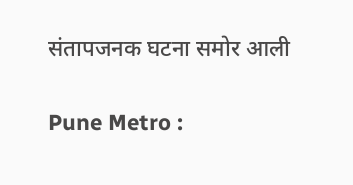संतापजनक घटना समोर आली

Pune Metro :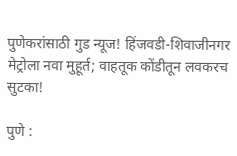पुणेकरांसाठी गुड न्यूज! हिंजवडी-शिवाजीनगर मेट्रोला नवा मुहूर्त; वाहतूक कोंडीतून लवकरच सुटका!

पुणे :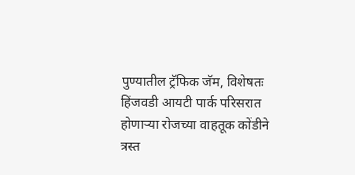पुण्यातील ट्रॅफिक जॅम, विशेषतः हिंजवडी आयटी पार्क परिसरात होणाऱ्या रोजच्या वाहतूक कोंडीने त्रस्त